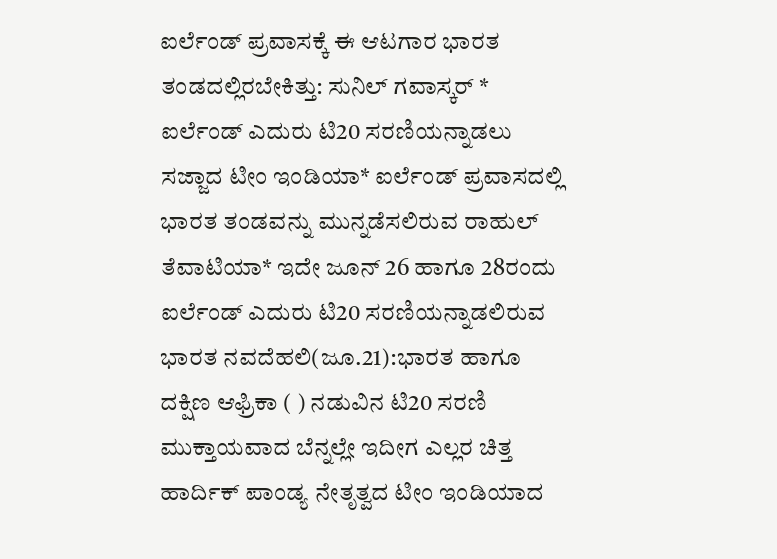ಐರ್ಲೆಂಡ್ ಪ್ರವಾಸಕ್ಕೆ ಈ ಆಟಗಾರ ಭಾರತ ತಂಡದಲ್ಲಿರಬೇಕಿತ್ತು: ಸುನಿಲ್ ಗವಾಸ್ಕರ್ * ಐರ್ಲೆಂಡ್ ಎದುರು ಟಿ20 ಸರಣಿಯನ್ನಾಡಲು ಸಜ್ಜಾದ ಟೀಂ ಇಂಡಿಯಾ* ಐರ್ಲೆಂಡ್ ಪ್ರವಾಸದಲ್ಲಿ ಭಾರತ ತಂಡವನ್ನು ಮುನ್ನಡೆಸಲಿರುವ ರಾಹುಲ್ ತೆವಾಟಿಯಾ* ಇದೇ ಜೂನ್ 26 ಹಾಗೂ 28ರಂದು ಐರ್ಲೆಂಡ್ ಎದುರು ಟಿ20 ಸರಣಿಯನ್ನಾಡಲಿರುವ ಭಾರತ ನವದೆಹಲಿ(ಜೂ.21):ಭಾರತ ಹಾಗೂ ದಕ್ಷಿಣ ಆಫ್ರಿಕಾ ( ) ನಡುವಿನ ಟಿ20 ಸರಣಿ ಮುಕ್ತಾಯವಾದ ಬೆನ್ನಲ್ಲೇ ಇದೀಗ ಎಲ್ಲರ ಚಿತ್ತ ಹಾರ್ದಿಕ್ ಪಾಂಡ್ಯ ನೇತೃತ್ವದ ಟೀಂ ಇಂಡಿಯಾದ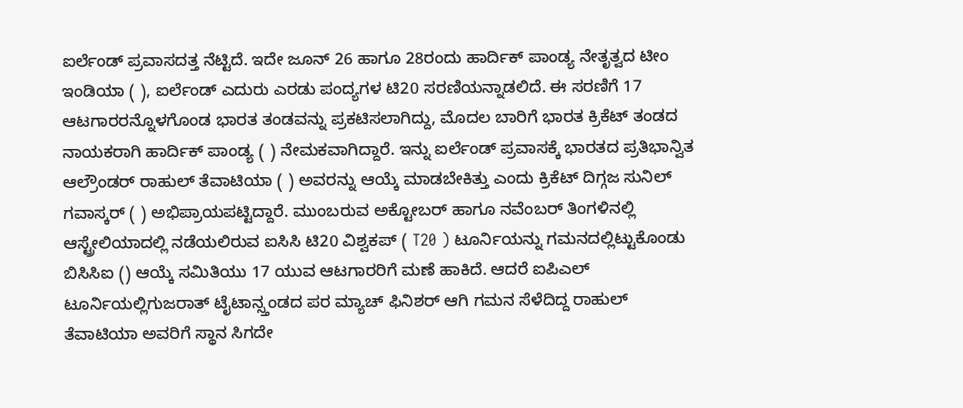ಐರ್ಲೆಂಡ್‌ ಪ್ರವಾಸದತ್ತ ನೆಟ್ಟಿದೆ. ಇದೇ ಜೂನ್ 26 ಹಾಗೂ 28ರಂದು ಹಾರ್ದಿಕ್ ಪಾಂಡ್ಯ ನೇತೃತ್ವದ ಟೀಂ ಇಂಡಿಯಾ ( ), ಐರ್ಲೆಂಡ್ ಎದುರು ಎರಡು ಪಂದ್ಯಗಳ ಟಿ20 ಸರಣಿಯನ್ನಾಡಲಿದೆ. ಈ ಸರಣಿಗೆ 17 ಆಟಗಾರರನ್ನೊಳಗೊಂಡ ಭಾರತ ತಂಡವನ್ನು ಪ್ರಕಟಿಸಲಾಗಿದ್ದು, ಮೊದಲ ಬಾರಿಗೆ ಭಾರತ ಕ್ರಿಕೆಟ್ ತಂಡದ ನಾಯಕರಾಗಿ ಹಾರ್ದಿಕ್ ಪಾಂಡ್ಯ ( ) ನೇಮಕವಾಗಿದ್ದಾರೆ. ಇನ್ನು ಐರ್ಲೆಂಡ್ ಪ್ರವಾಸಕ್ಕೆ ಭಾರತದ ಪ್ರತಿಭಾನ್ವಿತ ಆಲ್ರೌಂಡರ್ ರಾಹುಲ್ ತೆವಾಟಿಯಾ ( ) ಅವರನ್ನು ಆಯ್ಕೆ ಮಾಡಬೇಕಿತ್ತು ಎಂದು ಕ್ರಿಕೆಟ್ ದಿಗ್ಗಜ ಸುನಿಲ್ ಗವಾಸ್ಕರ್ ( ) ಅಭಿಪ್ರಾಯಪಟ್ಟಿದ್ದಾರೆ. ಮುಂಬರುವ ಅಕ್ಟೋಬರ್ ಹಾಗೂ ನವೆಂಬರ್ ತಿಂಗಳಿನಲ್ಲಿ ಆಸ್ಟ್ರೇಲಿಯಾದಲ್ಲಿ ನಡೆಯಲಿರುವ ಐಸಿಸಿ ಟಿ20 ವಿಶ್ವಕಪ್ ( T20 ) ಟೂರ್ನಿಯನ್ನು ಗಮನದಲ್ಲಿಟ್ಟುಕೊಂಡು ಬಿಸಿಸಿಐ () ಆಯ್ಕೆ ಸಮಿತಿಯು 17 ಯುವ ಆಟಗಾರರಿಗೆ ಮಣೆ ಹಾಕಿದೆ. ಆದರೆ ಐಪಿಎಲ್ ಟೂರ್ನಿಯಲ್ಲಿಗುಜರಾತ್ ಟೈಟಾನ್ಸ್ತಂಡದ ಪರ ಮ್ಯಾಚ್ ಫಿನಿಶರ್ ಆಗಿ ಗಮನ ಸೆಳೆದಿದ್ದ ರಾಹುಲ್ ತೆವಾಟಿಯಾ ಅವರಿಗೆ ಸ್ಥಾನ ಸಿಗದೇ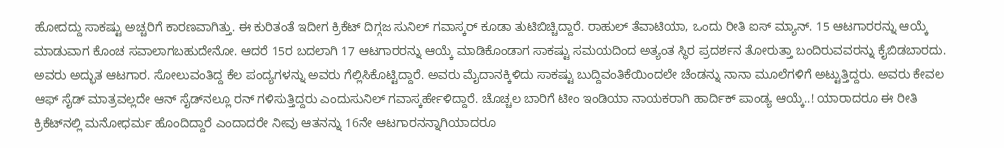ಹೋದದ್ದು ಸಾಕಷ್ಟು ಅಚ್ಚರಿಗೆ ಕಾರಣವಾಗಿತ್ತು. ಈ ಕುರಿತಂತೆ ಇದೀಗ ಕ್ರಿಕೆಟ್ ದಿಗ್ಗಜ ಸುನಿಲ್ ಗವಾಸ್ಕರ್ ಕೂಡಾ ತುಟಿಬಿಚ್ಚಿದ್ದಾರೆ. ರಾಹುಲ್ ತೆವಾಟಿಯಾ, ಒಂದು ರೀತಿ ಐಸ್ ಮ್ಯಾನ್. 15 ಆಟಗಾರರನ್ನು ಆಯ್ಕೆ ಮಾಡುವಾಗ ಕೊಂಚ ಸವಾಲಾಗಬಹುದೇನೋ. ಆದರೆ 15ರ ಬದಲಾಗಿ 17 ಆಟಗಾರರನ್ನು ಆಯ್ಕೆ ಮಾಡಿಕೊಂಡಾಗ ಸಾಕಷ್ಟು ಸಮಯದಿಂದ ಅತ್ಯಂತ ಸ್ಥಿರ ಪ್ರದರ್ಶನ ತೋರುತ್ತಾ ಬಂದಿರುವವರನ್ನು ಕೈಬಿಡಬಾರದು. ಅವರು ಅದ್ಭುತ ಆಟಗಾರ. ಸೋಲುವಂತಿದ್ದ ಕೆಲ ಪಂದ್ಯಗಳನ್ನು ಅವರು ಗೆಲ್ಲಿಸಿಕೊಟ್ಟಿದ್ದಾರೆ. ಅವರು ಮೈದಾನಕ್ಕಿಳಿದು ಸಾಕಷ್ಟು ಬುದ್ದಿವಂತಿಕೆಯಿಂದಲೇ ಚೆಂಡನ್ನು ನಾನಾ ಮೂಲೆಗಳಿಗೆ ಅಟ್ಟುತ್ತಿದ್ದರು. ಅವರು ಕೇವಲ ಆಫ್‌ ಸೈಡ್ ಮಾತ್ರವಲ್ಲದೇ ಆನ್‌ ಸೈಡ್‌ನಲ್ಲೂ ರನ್ ಗಳಿಸುತ್ತಿದ್ದರು ಎಂದುಸುನಿಲ್ ಗವಾಸ್ಕರ್ಹೇಳಿದ್ದಾರೆ. ಚೊಚ್ಚಲ ಬಾರಿಗೆ ಟೀಂ ಇಂಡಿಯಾ ನಾಯಕರಾಗಿ ಹಾರ್ದಿಕ್ ಪಾಂಡ್ಯ ಆಯ್ಕೆ..! ಯಾರಾದರೂ ಈ ರೀತಿ ಕ್ರಿಕೆಟ್‌ನಲ್ಲಿ ಮನೋಧರ್ಮ ಹೊಂದಿದ್ದಾರೆ ಎಂದಾದರೇ ನೀವು ಆತನನ್ನು 16ನೇ ಆಟಗಾರನನ್ನಾಗಿಯಾದರೂ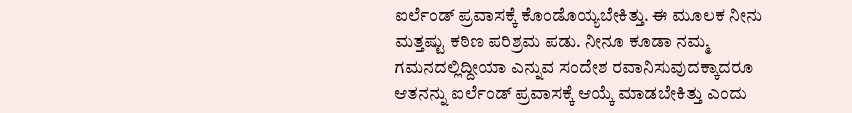ಐರ್ಲೆಂಡ್ ಪ್ರವಾಸಕ್ಕೆ ಕೊಂಡೊಯ್ಯಬೇಕಿತ್ತು. ಈ ಮೂಲಕ ನೀನು ಮತ್ತಷ್ಟು ಕಠಿಣ ಪರಿಶ್ರಮ ಪಡು. ನೀನೂ ಕೂಡಾ ನಮ್ಮ ಗಮನದಲ್ಲಿದ್ದೀಯಾ ಎನ್ನುವ ಸಂದೇಶ ರವಾನಿಸುವುದಕ್ಕಾದರೂ ಆತನನ್ನು ಐರ್ಲೆಂಡ್ ಪ್ರವಾಸಕ್ಕೆ ಆಯ್ಕೆ ಮಾಡಬೇಕಿತ್ತು ಎಂದು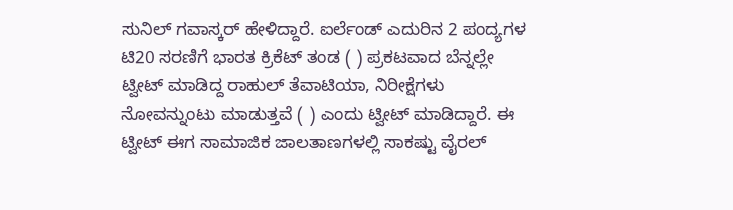ಸುನಿಲ್ ಗವಾಸ್ಕರ್ ಹೇಳಿದ್ದಾರೆ. ಐರ್ಲೆಂಡ್ ಎದುರಿನ 2 ಪಂದ್ಯಗಳ ಟಿ20 ಸರಣಿಗೆ ಭಾರತ ಕ್ರಿಕೆಟ್ ತಂಡ ( ) ಪ್ರಕಟವಾದ ಬೆನ್ನಲ್ಲೇ ಟ್ವೀಟ್ ಮಾಡಿದ್ದ ರಾಹುಲ್ ತೆವಾಟಿಯಾ, ನಿರೀಕ್ಷೆಗಳು ನೋವನ್ನುಂಟು ಮಾಡುತ್ತವೆ ( ) ಎಂದು ಟ್ವೀಟ್‌ ಮಾಡಿದ್ದಾರೆ. ಈ ಟ್ವೀಟ್‌ ಈಗ ಸಾಮಾಜಿಕ ಜಾಲತಾಣಗಳಲ್ಲಿ ಸಾಕಷ್ಟು ವೈರಲ್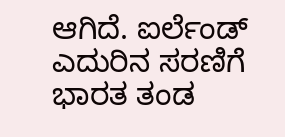ಆಗಿದೆ. ಐರ್ಲೆಂಡ್ ಎದುರಿನ ಸರಣಿಗೆ ಭಾರತ ತಂಡ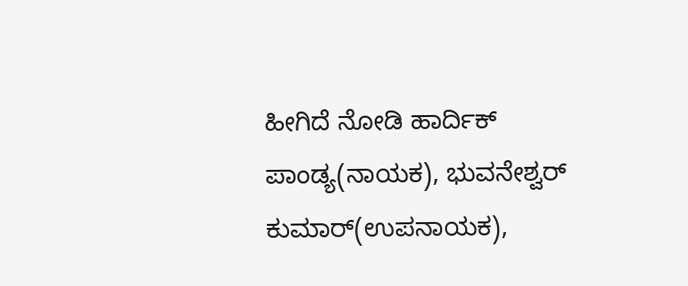ಹೀಗಿದೆ ನೋಡಿ ಹಾರ್ದಿಕ್ ಪಾಂಡ್ಯ(ನಾಯಕ), ಭುವನೇಶ್ವರ್ ಕುಮಾರ್(ಉಪನಾಯಕ),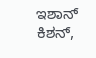ಇಶಾನ್ ಕಿಶನ್,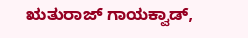ಋತುರಾಜ್ ಗಾಯಕ್ವಾಡ್,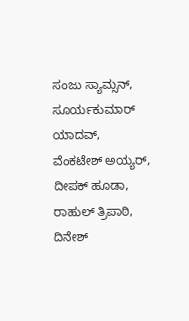ಸಂಜು ಸ್ಯಾಮ್ಸನ್, ಸೂರ್ಯಕುಮಾರ್ ಯಾದವ್, ವೆಂಕಟೇಶ್ ಅಯ್ಯರ್, ದೀಪಕ್ ಹೂಡಾ, ರಾಹುಲ್ ತ್ರಿಪಾಠಿ, ದಿನೇಶ್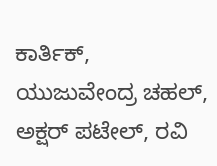ಕಾರ್ತಿಕ್, ಯುಜುವೇಂದ್ರ ಚಹಲ್, ಅಕ್ಷರ್ ಪಟೇಲ್, ರವಿ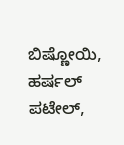ಬಿಷ್ಣೋಯಿ, ಹರ್ಷಲ್ ಪಟೇಲ್,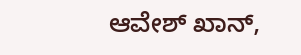ಆವೇಶ್ ಖಾನ್,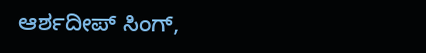ಆರ್ಶದೀಪ್ ಸಿಂಗ್,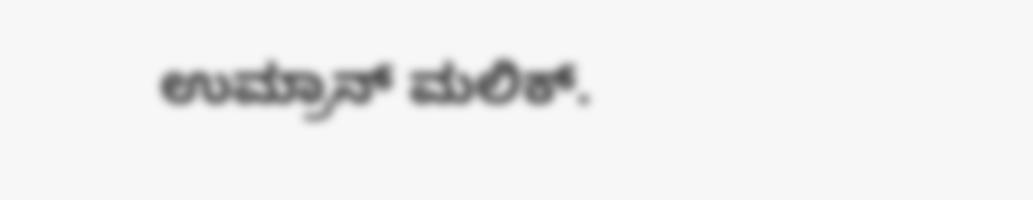ಉಮ್ರಾನ್ ಮಲಿಕ್.